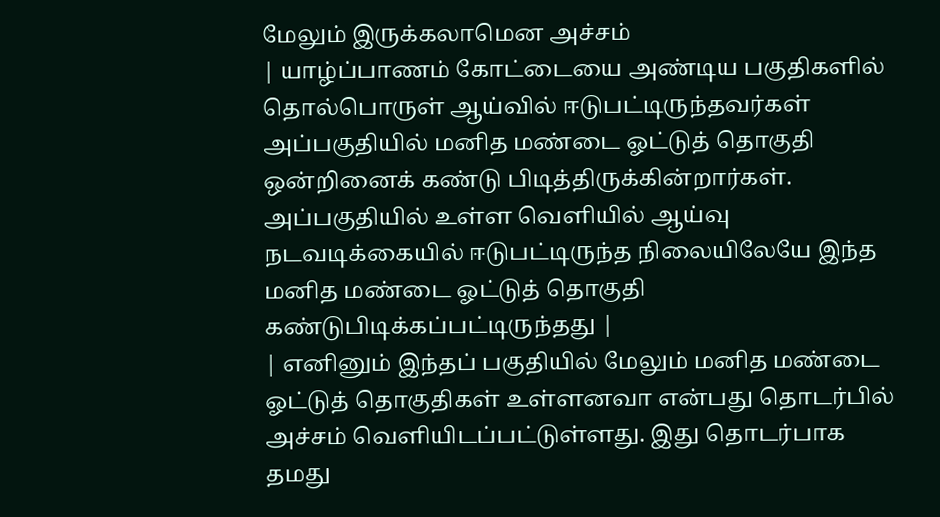மேலும் இருக்கலாமென அச்சம்
| யாழ்ப்பாணம் கோட்டையை அண்டிய பகுதிகளில் தொல்பொருள் ஆய்வில் ஈடுபட்டிருந்தவர்கள் அப்பகுதியில் மனித மண்டை ஓட்டுத் தொகுதி ஒன்றினைக் கண்டு பிடித்திருக்கின்றார்கள். அப்பகுதியில் உள்ள வெளியில் ஆய்வு நடவடிக்கையில் ஈடுபட்டிருந்த நிலையிலேயே இந்த மனித மண்டை ஓட்டுத் தொகுதி கண்டுபிடிக்கப்பட்டிருந்தது |
| எனினும் இந்தப் பகுதியில் மேலும் மனித மண்டை ஓட்டுத் தொகுதிகள் உள்ளனவா என்பது தொடர்பில் அச்சம் வெளியிடப்பட்டுள்ளது. இது தொடர்பாக தமது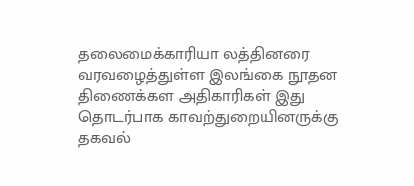தலைமைக்காரியா லத்தினரை வரவழைத்துள்ள இலங்கை நூதன திணைக்கள அதிகாரிகள் இது தொடர்பாக காவற்துறையினருக்கு தகவல்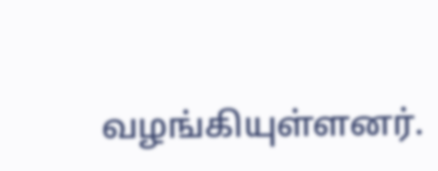வழங்கியுள்ளனர்.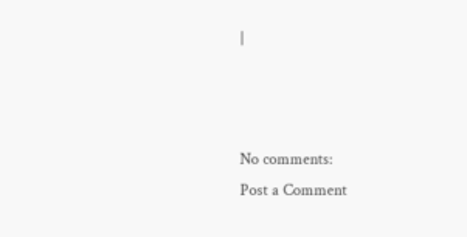|



No comments:
Post a Comment